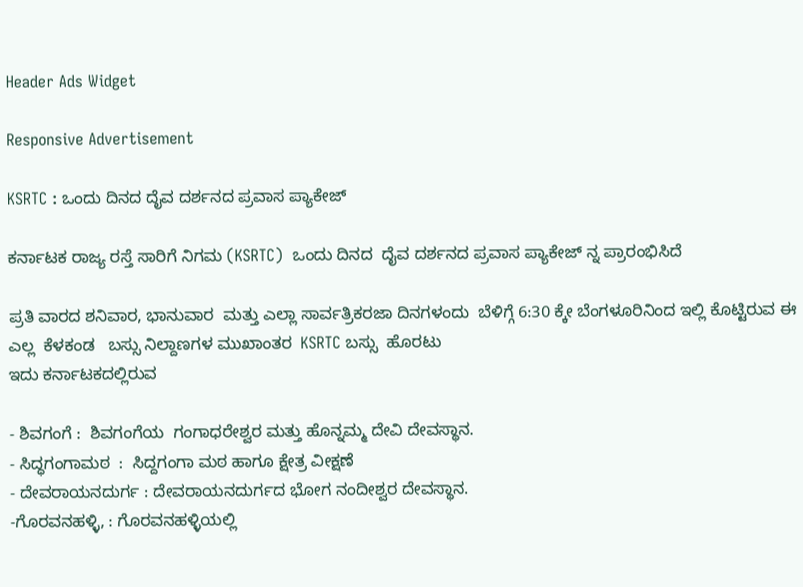Header Ads Widget

Responsive Advertisement

KSRTC : ಒಂದು ದಿನದ ದೈವ ದರ್ಶನದ ಪ್ರವಾಸ ಪ್ಯಾಕೇಜ್

ಕರ್ನಾಟಕ ರಾಜ್ಯ ರಸ್ತೆ ಸಾರಿಗೆ ನಿಗಮ (KSRTC)  ಒಂದು ದಿನದ  ದೈವ ದರ್ಶನದ ಪ್ರವಾಸ ಪ್ಯಾಕೇಜ್ ನ್ನ ಪ್ರಾರಂಭಿಸಿದೆ

ಪ್ರತಿ ವಾರದ ಶನಿವಾರ, ಭಾನುವಾರ  ಮತ್ತು ಎಲ್ಲಾ ಸಾರ್ವತ್ರಿಕರಜಾ ದಿನಗಳಂದು  ಬೆಳಿಗ್ಗೆ 6:30 ಕ್ಕೇ ಬೆಂಗಳೂರಿನಿಂದ ಇಲ್ಲಿ ಕೊಟ್ಟಿರುವ ಈ ಎಲ್ಲ  ಕೆಳಕಂಡ   ಬಸ್ಸು ನಿಲ್ದಾಣಗಳ ಮುಖಾಂತರ  KSRTC ಬಸ್ಸು  ಹೊರಟು
ಇದು ಕರ್ನಾಟಕದಲ್ಲಿರುವ

- ಶಿವಗಂಗೆ :  ಶಿವಗಂಗೆಯ  ಗಂಗಾಧರೇಶ್ವರ ಮತ್ತು ಹೊನ್ನಮ್ಮ ದೇವಿ ದೇವಸ್ಥಾನ.
- ಸಿದ್ಧಗಂಗಾಮಠ  :  ಸಿದ್ದಗಂಗಾ ಮಠ ಹಾಗೂ ಕ್ಷೇತ್ರ ವೀಕ್ಷಣೆ
- ದೇವರಾಯನದುರ್ಗ : ದೇವರಾಯನದುರ್ಗದ ಭೋಗ ನಂದೀಶ್ವರ ದೇವಸ್ಥಾನ.
-ಗೊರವನಹಳ್ಳಿ, : ಗೊರವನಹಳ್ಳಿಯಲ್ಲಿ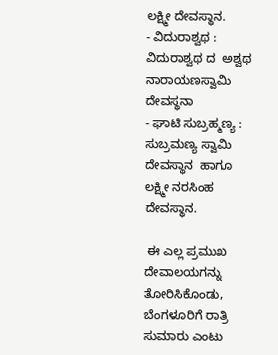ಲಕ್ಷ್ಮೀ ದೇವಸ್ಥಾನ.
- ವಿದುರಾಶ್ವಥ : ವಿದುರಾಶ್ವಥ ದ  ಅಶ್ವಥ ನಾರಾಯಣಸ್ವಾಮಿ ದೇವಸ್ಥನಾ
- ಘಾಟಿ ಸುಬ್ರಹ್ಮಣ್ಯ : ಸುಬ್ರಮಣ್ಯ ಸ್ವಾಮಿ ದೇವಸ್ಥಾನ  ಹಾಗೂ ಲಕ್ಷ್ಮೀ ನರಸಿಂಹ ದೇವಸ್ಥಾನ.

 ಈ ಎಲ್ಲ ಪ್ರಮುಖ ದೇವಾಲಯಗನ್ನು ತೋರಿಸಿಕೊಂಡು, ಬೆಂಗಳೂರಿಗೆ ರಾತ್ರಿ ಸುಮಾರು ಎಂಟು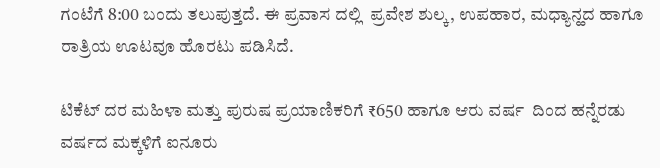ಗಂಟೆಗೆ 8:00 ಬಂದು ತಲುಪುತ್ತದೆ. ಈ ಪ್ರವಾಸ ದಲ್ಲಿ  ಪ್ರವೇಶ ಶುಲ್ಕ, ಉಪಹಾರ, ಮಧ್ಯಾನ್ಹದ ಹಾಗೂ ರಾತ್ರಿಯ ಊಟವೂ ಹೊರಟು ಪಡಿಸಿದೆ.

ಟಿಕೆಟ್ ದರ ಮಹಿಳಾ ಮತ್ತು ಪುರುಷ ಪ್ರಯಾಣಿಕರಿಗೆ ₹650 ಹಾಗೂ ಆರು ವರ್ಷ  ದಿಂದ ಹನ್ನೆರಡು ವರ್ಷದ ಮಕ್ಕಳಿಗೆ ಐನೂರು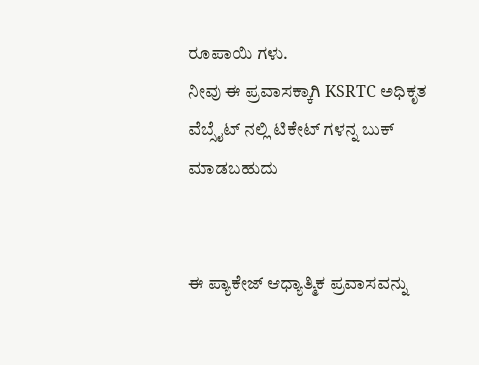ರೂಪಾಯಿ ಗಳು.
ನೀವು ಈ ಪ್ರವಾಸಕ್ಕಾಗಿ KSRTC ಅಧಿಕೃತ ವೆಬ್ಸೈಟ್ ನಲ್ಲಿ ಟಿಕೇಟ್ ಗಳನ್ನ ಬುಕ್ ಮಾಡಬಹುದು


ಈ ಪ್ಯಾಕೇಜ್ ಆಧ್ಯಾತ್ಮಿಕ ಪ್ರವಾಸವನ್ನು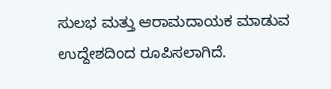ಸುಲಭ ಮತ್ತು ಆರಾಮದಾಯಕ ಮಾಡುವ ಉದ್ದೇಶದಿಂದ ರೂಪಿಸಲಾಗಿದೆ.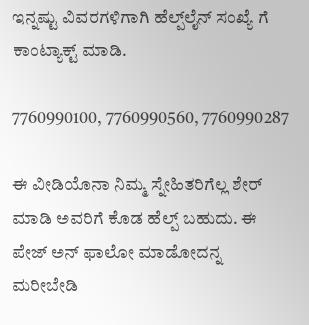ಇನ್ನಷ್ಟು ವಿವರಗಳಿಗಾಗಿ ಹೆಲ್ಪ್‌ಲೈನ್ ಸಂಖ್ಯೆ ಗೆ ಕಾಂಟ್ಯಾಕ್ಟ್ ಮಾಡಿ.

7760990100, 7760990560, 7760990287

ಈ ವೀಡಿಯೊನಾ ನಿಮ್ಮ ಸ್ನೇಹಿತರಿಗೆಲ್ಲ ಶೇರ್ ಮಾಡಿ ಅವರಿಗೆ ಕೊಡ ಹೆಲ್ಪ್ ಬಹುದು. ಈ ಪೇಜ್ ಅನ್ ಫಾಲೋ ಮಾಡೋದನ್ನ ಮರೀಬೇಡಿ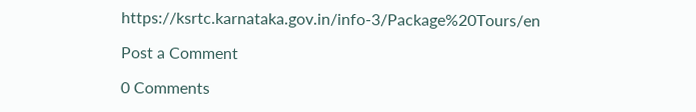https://ksrtc.karnataka.gov.in/info-3/Package%20Tours/en

Post a Comment

0 Comments